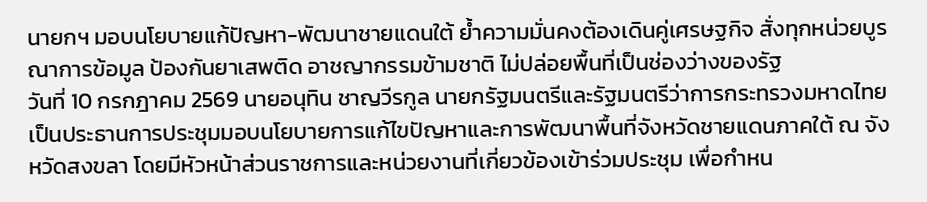นายกฯ มอบนโยบายแก้ปัญหา-พัฒนาชายแดนใต้ ย้ำความมั่นคงต้องเดินคู่เศรษฐกิจ สั่งทุกหน่วยบูรณาการข้อมูล ป้องกันยาเสพติด อาชญากรรมข้ามชาติ ไม่ปล่อยพื้นที่เป็นช่องว่างของรัฐ
วันที่ 10 กรกฎาคม 2569 นายอนุทิน ชาญวีรกูล นายกรัฐมนตรีและรัฐมนตรีว่าการกระทรวงมหาดไทย เป็นประธานการประชุมมอบนโยบายการแก้ไขปัญหาและการพัฒนาพื้นที่จังหวัดชายแดนภาคใต้ ณ จังหวัดสงขลา โดยมีหัวหน้าส่วนราชการและหน่วยงานที่เกี่ยวข้องเข้าร่วมประชุม เพื่อกำหน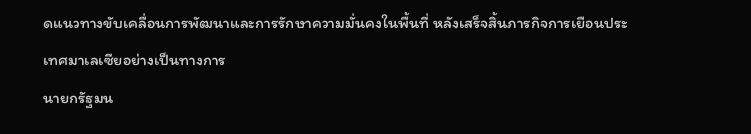ดแนวทางขับเคลื่อนการพัฒนาและการรักษาความมั่นคงในพื้นที่ หลังเสร็จสิ้นภารกิจการเยือนประเทศมาเลเซียอย่างเป็นทางการ
นายกรัฐมน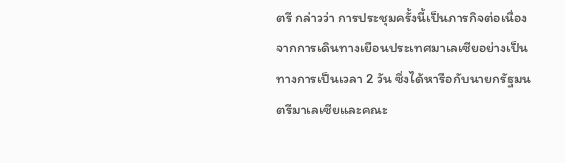ตรี กล่าวว่า การประชุมครั้งนี้เป็นภารกิจต่อเนื่องจากการเดินทางเยือนประเทศมาเลเซียอย่างเป็นทางการเป็นเวลา 2 วัน ซึ่งได้หารือกับนายกรัฐมนตรีมาเลเซียและคณะ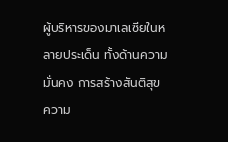ผู้บริหารของมาเลเซียในหลายประเด็น ทั้งด้านความมั่นคง การสร้างสันติสุข ความ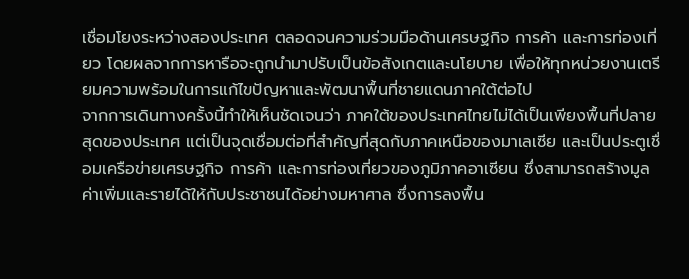เชื่อมโยงระหว่างสองประเทศ ตลอดจนความร่วมมือด้านเศรษฐกิจ การค้า และการท่องเที่ยว โดยผลจากการหารือจะถูกนำมาปรับเป็นข้อสังเกตและนโยบาย เพื่อให้ทุกหน่วยงานเตรียมความพร้อมในการแก้ไขปัญหาและพัฒนาพื้นที่ชายแดนภาคใต้ต่อไป
จากการเดินทางครั้งนี้ทำให้เห็นชัดเจนว่า ภาคใต้ของประเทศไทยไม่ได้เป็นเพียงพื้นที่ปลายสุดของประเทศ แต่เป็นจุดเชื่อมต่อที่สำคัญที่สุดกับภาคเหนือของมาเลเซีย และเป็นประตูเชื่อมเครือข่ายเศรษฐกิจ การค้า และการท่องเที่ยวของภูมิภาคอาเซียน ซึ่งสามารถสร้างมูลค่าเพิ่มและรายได้ให้กับประชาชนได้อย่างมหาศาล ซึ่งการลงพื้น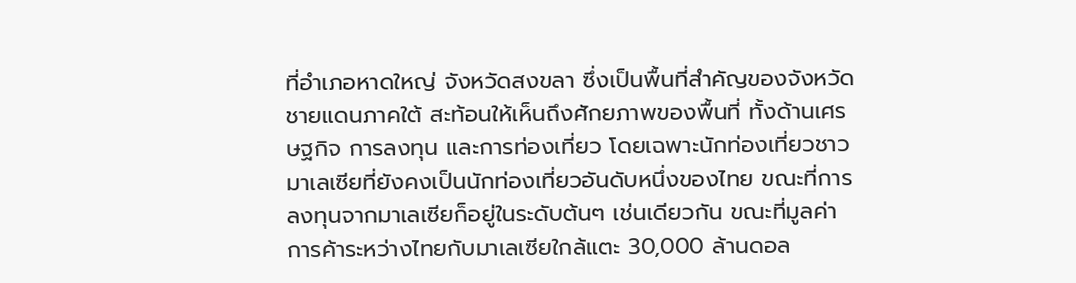ที่อำเภอหาดใหญ่ จังหวัดสงขลา ซึ่งเป็นพื้นที่สำคัญของจังหวัดชายแดนภาคใต้ สะท้อนให้เห็นถึงศักยภาพของพื้นที่ ทั้งด้านเศรษฐกิจ การลงทุน และการท่องเที่ยว โดยเฉพาะนักท่องเที่ยวชาวมาเลเซียที่ยังคงเป็นนักท่องเที่ยวอันดับหนึ่งของไทย ขณะที่การลงทุนจากมาเลเซียก็อยู่ในระดับต้นๆ เช่นเดียวกัน ขณะที่มูลค่าการค้าระหว่างไทยกับมาเลเซียใกล้แตะ 30,000 ล้านดอล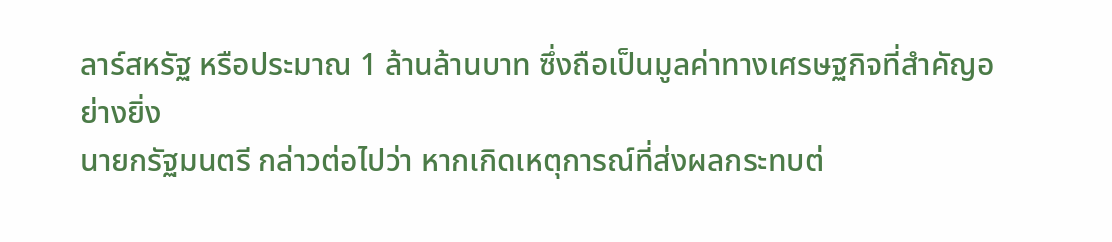ลาร์สหรัฐ หรือประมาณ 1 ล้านล้านบาท ซึ่งถือเป็นมูลค่าทางเศรษฐกิจที่สำคัญอย่างยิ่ง
นายกรัฐมนตรี กล่าวต่อไปว่า หากเกิดเหตุการณ์ที่ส่งผลกระทบต่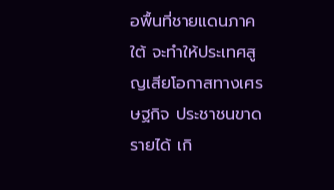อพื้นที่ชายแดนภาคใต้ จะทำให้ประเทศสูญเสียโอกาสทางเศรษฐกิจ ประชาชนขาดรายได้ เกิ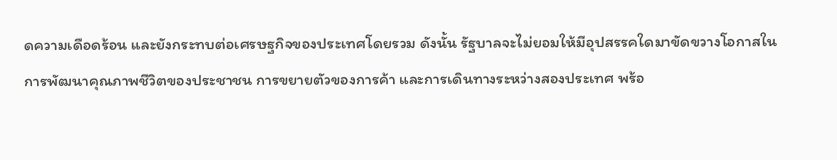ดความเดือดร้อน และยังกระทบต่อเศรษฐกิจของประเทศโดยรวม ดังนั้น รัฐบาลจะไม่ยอมให้มีอุปสรรคใดมาขัดขวางโอกาสในการพัฒนาคุณภาพชีวิตของประชาชน การขยายตัวของการค้า และการเดินทางระหว่างสองประเทศ พร้อ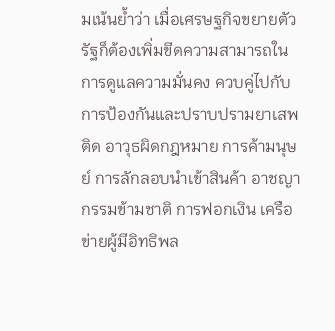มเน้นย้ำว่า เมื่อเศรษฐกิจขยายตัว รัฐก็ต้องเพิ่มขีดความสามารถในการดูแลความมั่นคง ควบคู่ไปกับการป้องกันและปราบปรามยาเสพติด อาวุธผิดกฎหมาย การค้ามนุษย์ การลักลอบนำเข้าสินค้า อาชญากรรมข้ามชาติ การฟอกเงิน เครือข่ายผู้มีอิทธิพล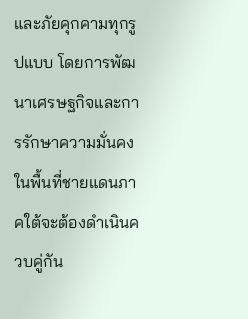และภัยคุกคามทุกรูปแบบ โดยการพัฒนาเศรษฐกิจและการรักษาความมั่นคงในพื้นที่ชายแดนภาคใต้จะต้องดำเนินควบคู่กัน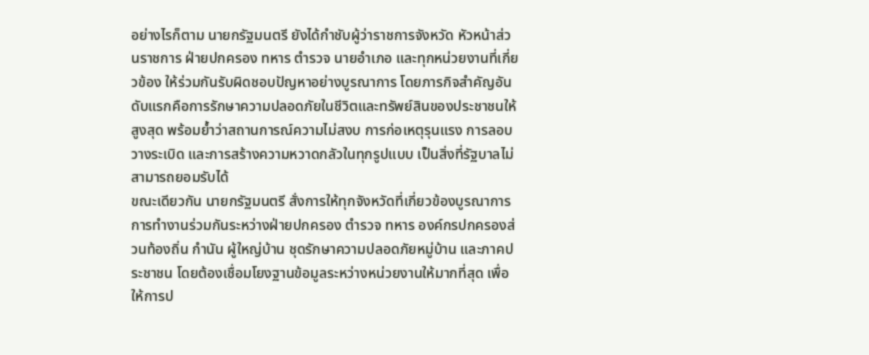อย่างไรก็ตาม นายกรัฐมนตรี ยังได้กำชับผู้ว่าราชการจังหวัด หัวหน้าส่วนราชการ ฝ่ายปกครอง ทหาร ตำรวจ นายอำเภอ และทุกหน่วยงานที่เกี่ยวข้อง ให้ร่วมกันรับผิดชอบปัญหาอย่างบูรณาการ โดยภารกิจสำคัญอันดับแรกคือการรักษาความปลอดภัยในชีวิตและทรัพย์สินของประชาชนให้สูงสุด พร้อมย้ำว่าสถานการณ์ความไม่สงบ การก่อเหตุรุนแรง การลอบวางระเบิด และการสร้างความหวาดกลัวในทุกรูปแบบ เป็นสิ่งที่รัฐบาลไม่สามารถยอมรับได้
ขณะเดียวกัน นายกรัฐมนตรี สั่งการให้ทุกจังหวัดที่เกี่ยวข้องบูรณาการการทำงานร่วมกันระหว่างฝ่ายปกครอง ตำรวจ ทหาร องค์กรปกครองส่วนท้องถิ่น กำนัน ผู้ใหญ่บ้าน ชุดรักษาความปลอดภัยหมู่บ้าน และภาคประชาชน โดยต้องเชื่อมโยงฐานข้อมูลระหว่างหน่วยงานให้มากที่สุด เพื่อให้การป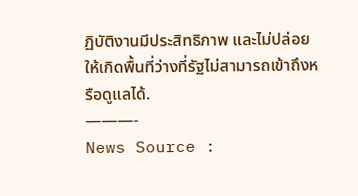ฏิบัติงานมีประสิทธิภาพ และไม่ปล่อยให้เกิดพื้นที่ว่างที่รัฐไม่สามารถเข้าถึงหรือดูแลได้.
———-
News Source :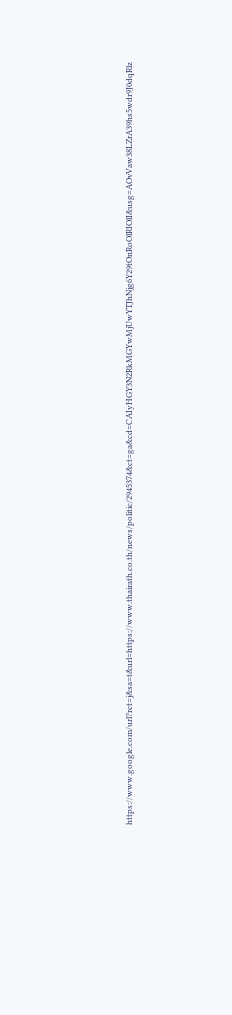https://www.google.com/url?rct=j&sa=t&url=https://www.thairath.co.th/news/politic/2945374&ct=ga&cd=CAIyHGY3N2RkMGYwMjUwYTJhNjg6Y29tOnRoOlRIOlI&usg=AOvVaw38LZrA39hs5wdr9J0dqRlz